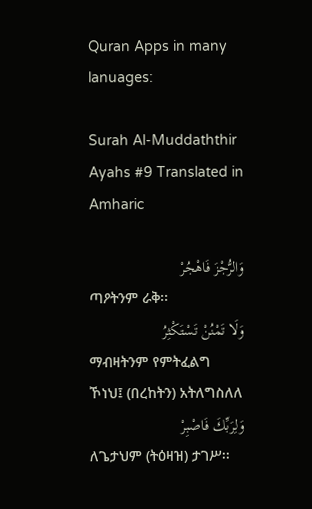Quran Apps in many lanuages:

Surah Al-Muddaththir Ayahs #9 Translated in Amharic

وَالرُّجْزَ فَاهْجُرْ
ጣዖትንም ራቅ፡፡
وَلَا تَمْنُنْ تَسْتَكْثِرُ
ማብዛትንም የምትፈልግ ኾነህ፤ (በረከትን) አትለግስለለ
وَلِرَبِّكَ فَاصْبِرْ
ለጌታህም (ትዕዛዝ) ታገሥ፡፡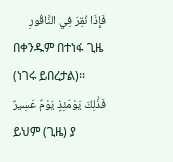فَإِذَا نُقِرَ فِي النَّاقُورِ
በቀንዱም በተነፋ ጊዜ (ነገሩ ይበረታል)፡፡
فَذَٰلِكَ يَوْمَئِذٍ يَوْمٌ عَسِيرٌ
ይህም (ጊዜ) ያ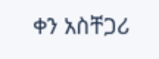ቀን አስቸጋሪ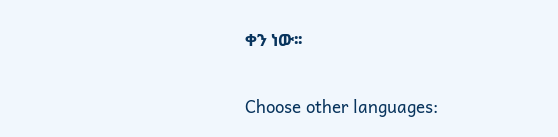ቀን ነው፡፡

Choose other languages: